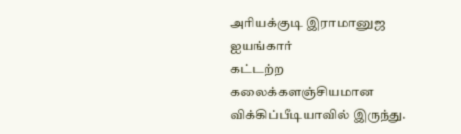அரியக்குடி இராமானுஜ ஐயங்கார்
கட்டற்ற கலைக்களஞ்சியமான விக்கிப்பீடியாவில் இருந்து.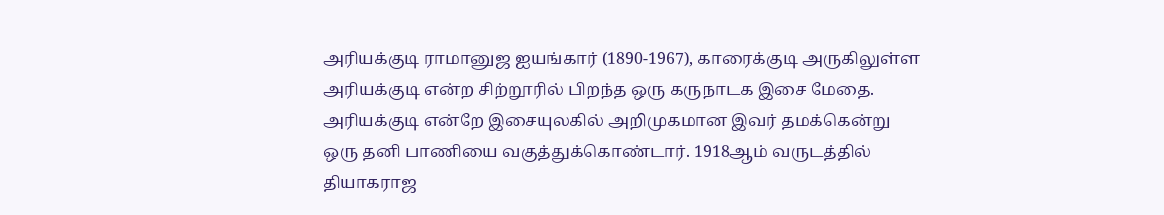அரியக்குடி ராமானுஜ ஐயங்கார் (1890-1967), காரைக்குடி அருகிலுள்ள அரியக்குடி என்ற சிற்றூரில் பிறந்த ஒரு கருநாடக இசை மேதை. அரியக்குடி என்றே இசையுலகில் அறிமுகமான இவர் தமக்கென்று ஒரு தனி பாணியை வகுத்துக்கொண்டார். 1918ஆம் வருடத்தில் தியாகராஜ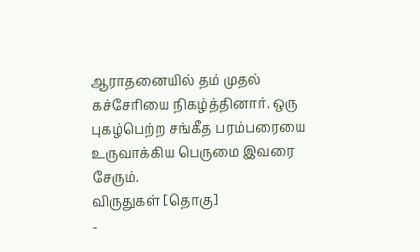ஆராதனையில் தம் முதல் கச்சேரியை நிகழ்த்தினார். ஒரு புகழ்பெற்ற சங்கீத பரம்பரையை உருவாக்கிய பெருமை இவரை சேரும்.
விருதுகள் [தொகு]
-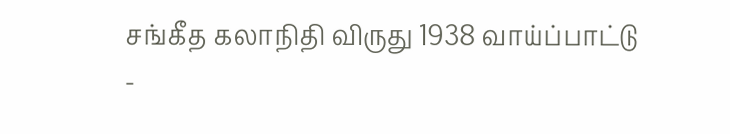சங்கீத கலாநிதி விருது 1938 வாய்ப்பாட்டு
-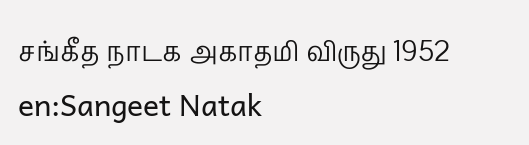சங்கீத நாடக அகாதமி விருது 1952 en:Sangeet Natak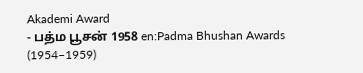Akademi Award
- பத்ம பூசன் 1958 en:Padma Bhushan Awards (1954–1959)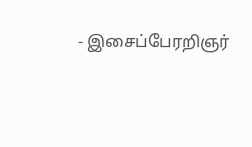- இசைப்பேரறிஞர்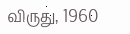விருது, 1960